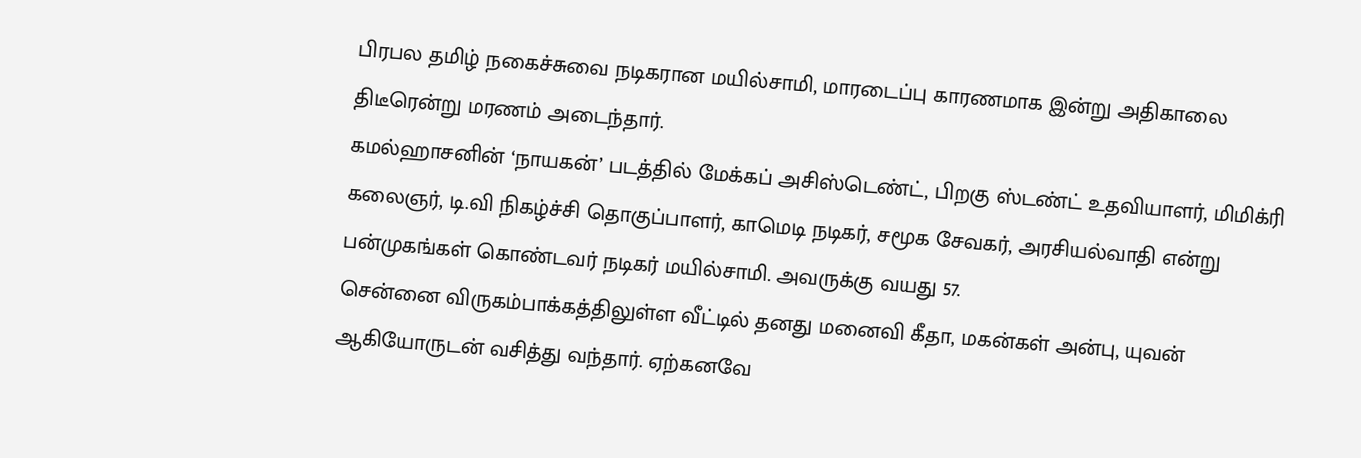பிரபல தமிழ் நகைச்சுவை நடிகரான மயில்சாமி, மாரடைப்பு காரணமாக இன்று அதிகாலை திடீரென்று மரணம் அடைந்தார்.
கமல்ஹாசனின் ‘நாயகன்’ படத்தில் மேக்கப் அசிஸ்டெண்ட், பிறகு ஸ்டண்ட் உதவியாளர், மிமிக்ரி கலைஞர், டி.வி நிகழ்ச்சி தொகுப்பாளர், காமெடி நடிகர், சமூக சேவகர், அரசியல்வாதி என்று பன்முகங்கள் கொண்டவர் நடிகர் மயில்சாமி. அவருக்கு வயது 57.
சென்னை விருகம்பாக்கத்திலுள்ள வீட்டில் தனது மனைவி கீதா, மகன்கள் அன்பு, யுவன் ஆகியோருடன் வசித்து வந்தார். ஏற்கனவே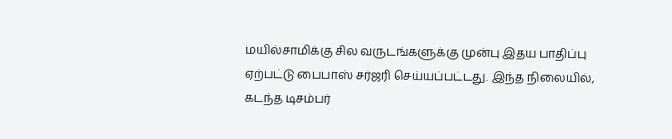மயில்சாமிக்கு சில வருடங்களுக்கு முன்பு இதய பாதிப்பு ஏற்பட்டு பைபாஸ் சர்ஜரி செய்யப்பட்டது. இந்த நிலையில், கடந்த டிசம்பர்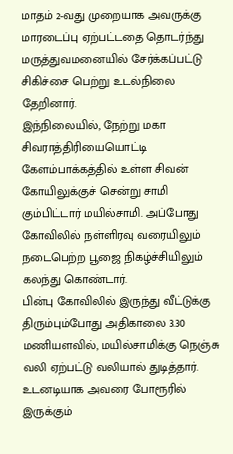மாதம் 2-வது முறையாக அவருக்கு மாரடைப்பு ஏற்பட்டதை தொடர்ந்து மருத்துவமனையில் சேர்க்கப்பட்டு சிகிச்சை பெற்று உடல்நிலை தேறினார்.
இந்நிலையில், நேற்று மகா சிவராத்திரியையொட்டி கேளம்பாக்கத்தில் உள்ள சிவன் கோயிலுக்குச் சென்று சாமி கும்பிட்டார் மயில்சாமி. அப்போது கோவிலில் நள்ளிரவு வரையிலும் நடைபெற்ற பூஜை நிகழ்ச்சியிலும் கலந்து கொண்டார்.
பின்பு கோவிலில் இருந்து வீட்டுக்கு திரும்பும்போது அதிகாலை 3.30 மணியளவில், மயில்சாமிக்கு நெஞ்சு வலி ஏற்பட்டு வலியால் துடித்தார். உடனடியாக அவரை போரூரில் இருக்கும்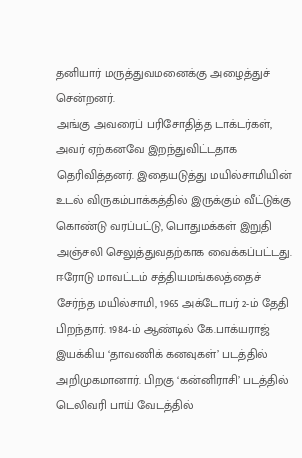தனியார் மருத்துவமனைக்கு அழைத்துச் சென்றனர்.
அங்கு அவரைப் பரிசோதித்த டாக்டர்கள், அவர் ஏற்கனவே இறந்துவிட்டதாக தெரிவித்தனர். இதையடுத்து மயில்சாமியின் உடல் விருகம்பாக்கத்தில் இருக்கும் வீட்டுக்கு கொண்டு வரப்பட்டு, பொதுமக்கள் இறுதி அஞ்சலி செலுத்துவதற்காக வைக்கப்பட்டது.
ஈரோடு மாவட்டம் சத்தியமங்கலத்தைச் சேர்ந்த மயில்சாமி, 1965 அக்டோபர் 2-ம் தேதி பிறந்தார். 1984-ம் ஆண்டில் கே.பாக்யராஜ் இயக்கிய ‘தாவணிக் கனவுகள்’ படத்தில் அறிமுகமானார். பிறகு ‘கன்னிராசி’ படத்தில் டெலிவரி பாய் வேடத்தில்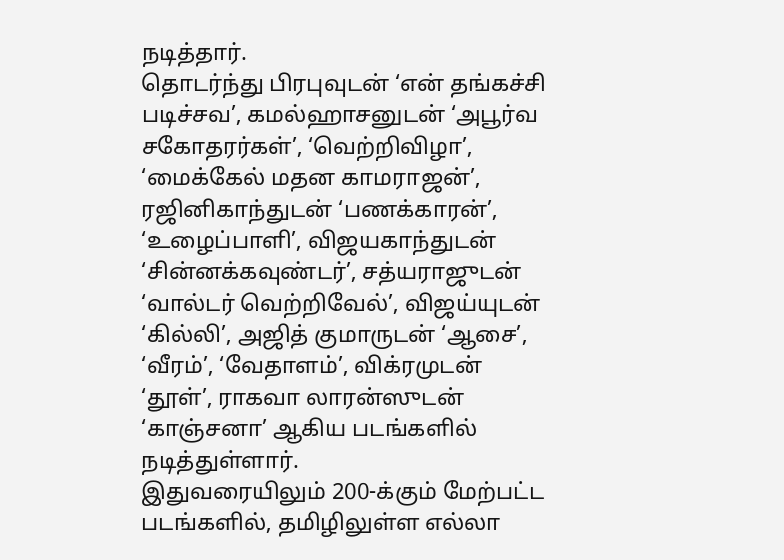நடித்தார்.
தொடர்ந்து பிரபுவுடன் ‘என் தங்கச்சி படிச்சவ’, கமல்ஹாசனுடன் ‘அபூர்வ சகோதரர்கள்’, ‘வெற்றிவிழா’, ‘மைக்கேல் மதன காமராஜன்’, ரஜினிகாந்துடன் ‘பணக்காரன்’, ‘உழைப்பாளி’, விஜயகாந்துடன் ‘சின்னக்கவுண்டர்’, சத்யராஜுடன் ‘வால்டர் வெற்றிவேல்’, விஜய்யுடன் ‘கில்லி’, அஜித் குமாருடன் ‘ஆசை’, ‘வீரம்’, ‘வேதாளம்’, விக்ரமுடன் ‘தூள்’, ராகவா லாரன்ஸுடன் ‘காஞ்சனா’ ஆகிய படங்களில் நடித்துள்ளார்.
இதுவரையிலும் 200-க்கும் மேற்பட்ட படங்களில், தமிழிலுள்ள எல்லா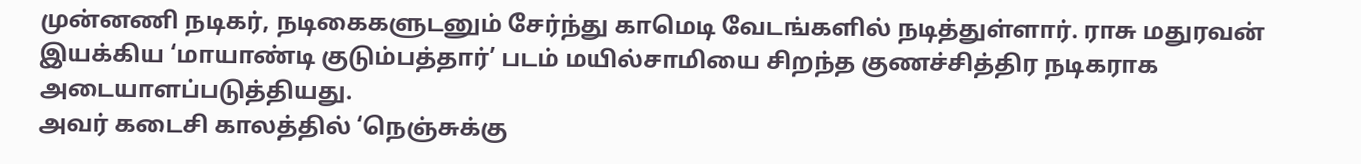முன்னணி நடிகர், நடிகைகளுடனும் சேர்ந்து காமெடி வேடங்களில் நடித்துள்ளார். ராசு மதுரவன் இயக்கிய ‘மாயாண்டி குடும்பத்தார்’ படம் மயில்சாமியை சிறந்த குணச்சித்திர நடிகராக அடையாளப்படுத்தியது.
அவர் கடைசி காலத்தில் ‘நெஞ்சுக்கு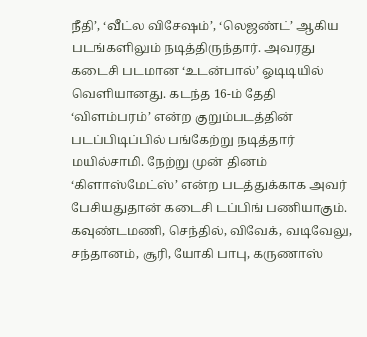நீதி’, ‘வீட்ல விசேஷம்’, ‘லெஜண்ட்’ ஆகிய படங்களிலும் நடித்திருந்தார். அவரது கடைசி படமான ‘உடன்பால்’ ஓடிடியில் வெளியானது. கடந்த 16-ம் தேதி ‘விளம்பரம்’ என்ற குறும்படத்தின் படப்பிடிப்பில் பங்கேற்று நடித்தார் மயில்சாமி. நேற்று முன் தினம் ‘கிளாஸ்மேட்ஸ்’ என்ற படத்துக்காக அவர் பேசியதுதான் கடைசி டப்பிங் பணியாகும்.
கவுண்டமணி, செந்தில், விவேக், வடிவேலு, சந்தானம், சூரி, யோகி பாபு, கருணாஸ்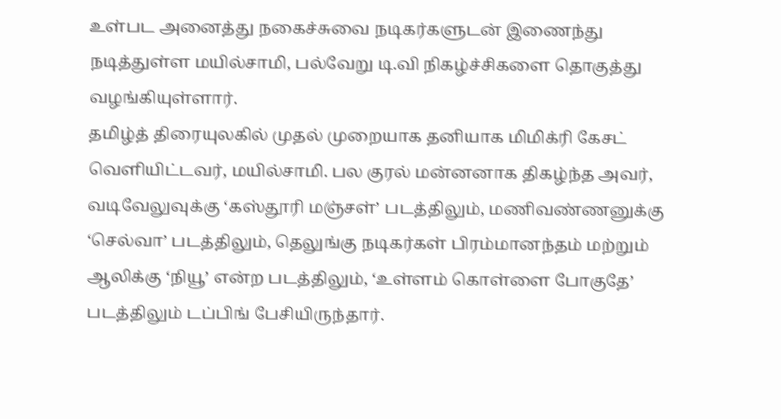உள்பட அனைத்து நகைச்சுவை நடிகர்களுடன் இணைந்து நடித்துள்ள மயில்சாமி, பல்வேறு டி.வி நிகழ்ச்சிகளை தொகுத்து வழங்கியுள்ளார்.
தமிழ்த் திரையுலகில் முதல் முறையாக தனியாக மிமிக்ரி கேசட் வெளியிட்டவர், மயில்சாமி. பல குரல் மன்னனாக திகழ்ந்த அவர், வடிவேலுவுக்கு ‘கஸ்தூரி மஞ்சள்’ படத்திலும், மணிவண்ணனுக்கு ‘செல்வா’ படத்திலும், தெலுங்கு நடிகர்கள் பிரம்மானந்தம் மற்றும் ஆலிக்கு ‘நியூ’ என்ற படத்திலும், ‘உள்ளம் கொள்ளை போகுதே’ படத்திலும் டப்பிங் பேசியிருந்தார்.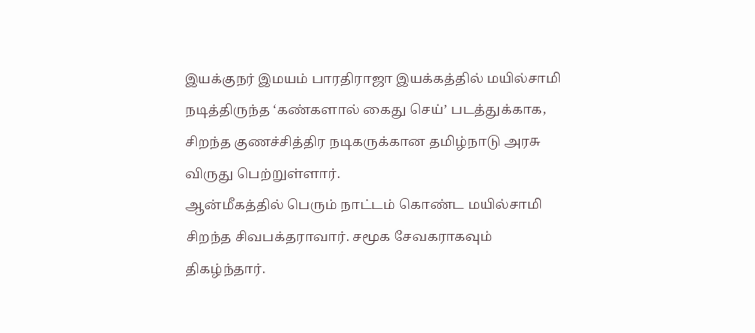இயக்குநர் இமயம் பாரதிராஜா இயக்கத்தில் மயில்சாமி நடித்திருந்த ‘கண்களால் கைது செய்’ படத்துக்காக, சிறந்த குணச்சித்திர நடிகருக்கான தமிழ்நாடு அரசு விருது பெற்றுள்ளார்.
ஆன்மீகத்தில் பெரும் நாட்டம் கொண்ட மயில்சாமி சிறந்த சிவபக்தராவார். சமூக சேவகராகவும் திகழ்ந்தார்.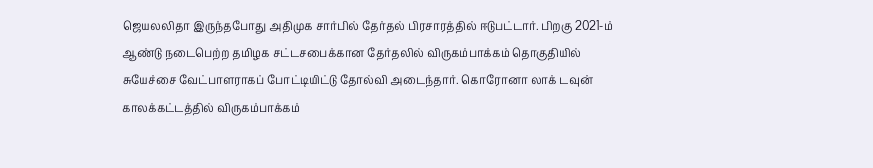ஜெயலலிதா இருந்தபோது அதிமுக சார்பில் தேர்தல் பிரசாரத்தில் ஈடுபட்டார். பிறகு 2021-ம் ஆண்டு நடைபெற்ற தமிழக சட்டசபைக்கான தேர்தலில் விருகம்பாக்கம் தொகுதியில் சுயேச்சை வேட்பாளராகப் போட்டியிட்டு தோல்வி அடைந்தார். கொரோனா லாக் டவுன் காலக்கட்டத்தில் விருகம்பாக்கம்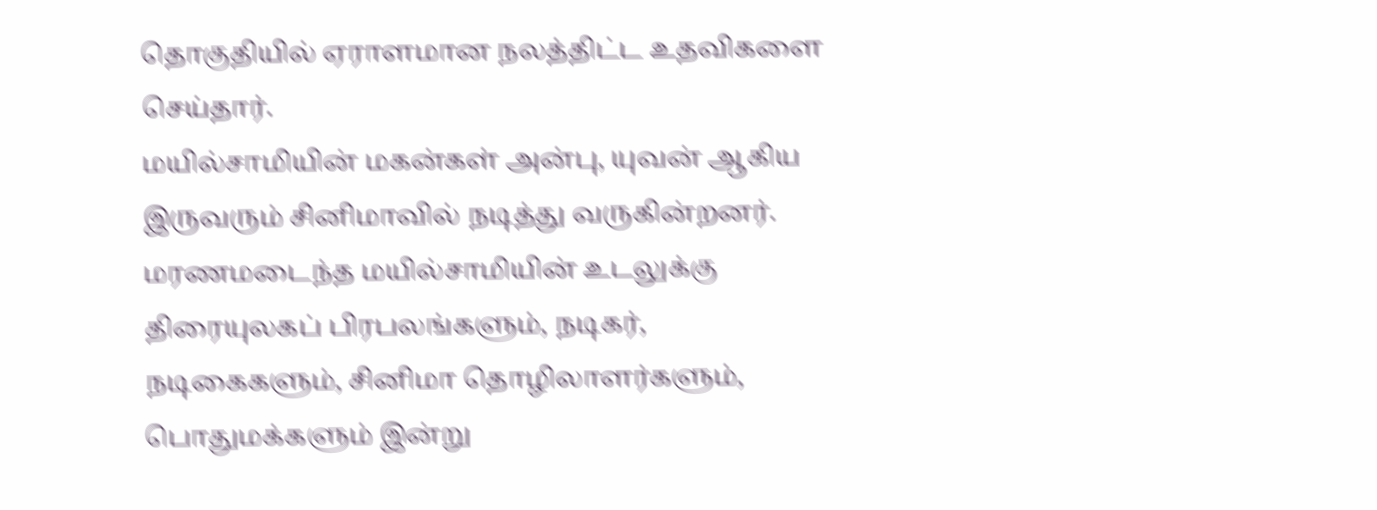தொகுதியில் ஏராளமான நலத்திட்ட உதவிகளை செய்தார்.
மயில்சாமியின் மகன்கள் அன்பு, யுவன் ஆகிய இருவரும் சினிமாவில் நடித்து வருகின்றனர்.
மரணமடைந்த மயில்சாமியின் உடலுக்கு திரையுலகப் பிரபலங்களும், நடிகர், நடிகைகளும், சினிமா தொழிலாளர்களும், பொதுமக்களும் இன்று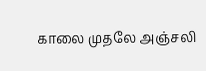காலை முதலே அஞ்சலி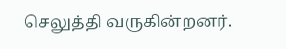செலுத்தி வருகின்றனர்.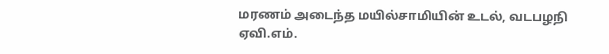மரணம் அடைந்த மயில்சாமியின் உடல், வடபழநி ஏவி.எம்.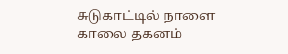சுடுகாட்டில் நாளை காலை தகனம்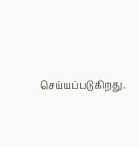செய்யப்படுகிறது.